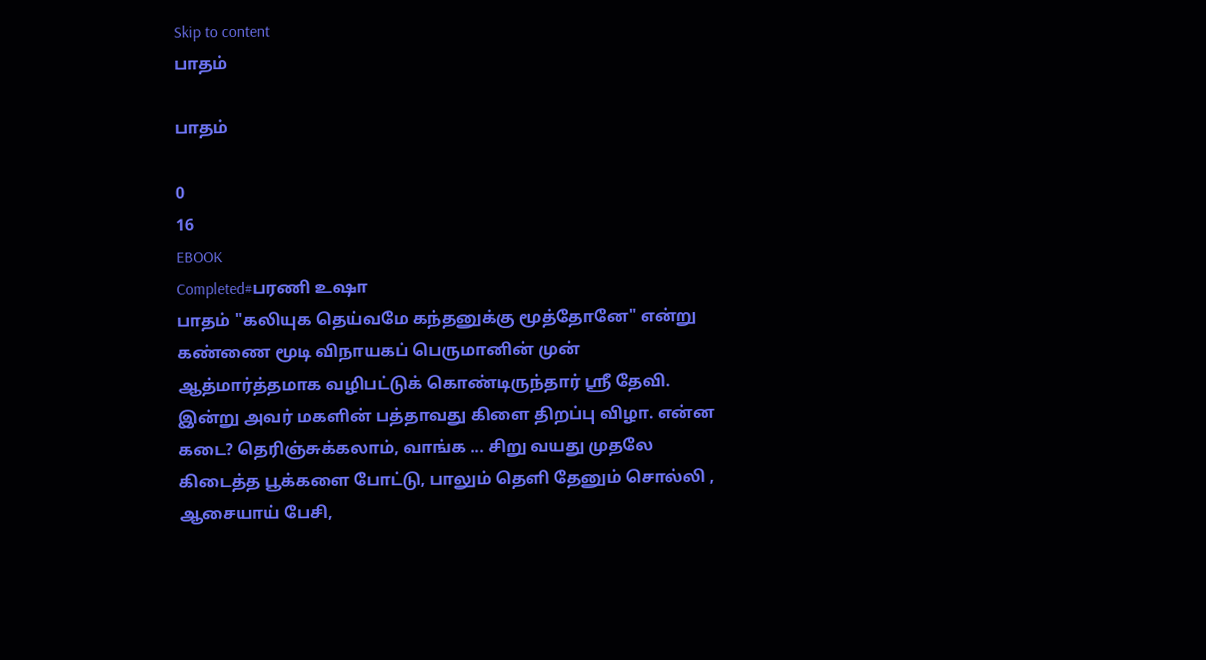Skip to content
பாதம்

பாதம்

0
16
EBOOK
Completed#பரணி உஷா
பாதம் "கலியுக தெய்வமே கந்தனுக்கு மூத்தோனே" என்று கண்ணை மூடி விநாயகப் பெருமானின் முன் ஆத்மார்த்தமாக வழிபட்டுக் கொண்டிருந்தார் ஸ்ரீ தேவி. இன்று அவர் மகளின் பத்தாவது கிளை திறப்பு விழா. என்ன கடை? தெரிஞ்சுக்கலாம், வாங்க ... சிறு வயது முதலே கிடைத்த பூக்களை போட்டு, பாலும் தெளி தேனும் சொல்லி , ஆசையாய் பேசி,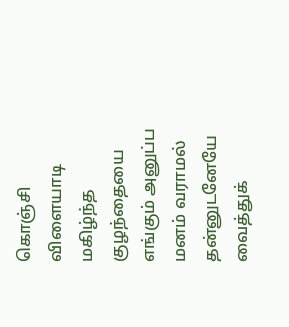கொஞ்சி விளையாடி மகிழ்ந்த குழந்தையை எங்கும் அனுப்ப மனம் வராமல் தன்னுடனேயே வைத்துக்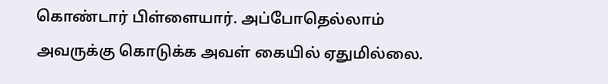கொண்டார் பிள்ளையார். அப்போதெல்லாம் அவருக்கு கொடுக்க அவள் கையில் ஏதுமில்லை.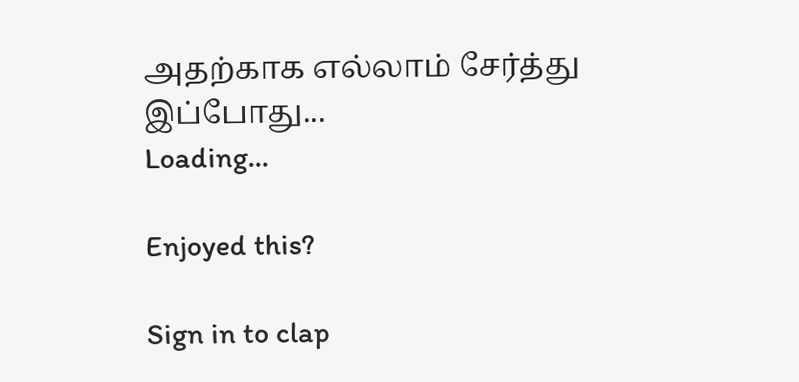அதற்காக எல்லாம் சேர்த்து இப்போது...
Loading...

Enjoyed this?

Sign in to clap